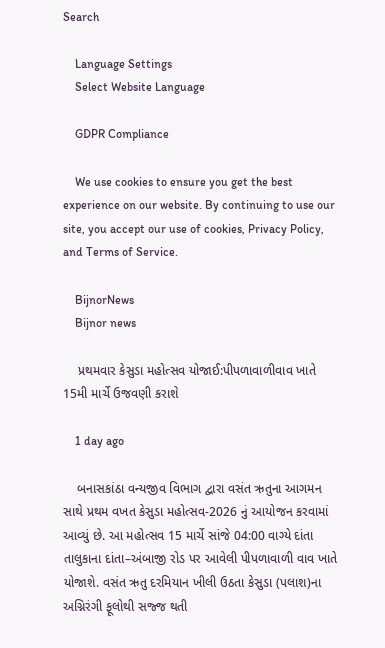Search

    Language Settings
    Select Website Language

    GDPR Compliance

    We use cookies to ensure you get the best experience on our website. By continuing to use our site, you accept our use of cookies, Privacy Policy, and Terms of Service.

    BijnorNews
    Bijnor news

    પ્રથમવાર કેસુડા મહોત્સવ યોજાઈ:પીપળાવાળીવાવ ખાતે 15મી માર્ચે ઉજવણી કરાશે

    1 day ago

    બનાસકાંઠા વન્યજીવ વિભાગ દ્વારા વસંત ઋતુના આગમન સાથે પ્રથમ વખત કેસુડા મહોત્સવ-2026 નું આયોજન કરવામાં આવ્યું છે. આ મહોત્સવ 15 માર્ચે સાંજે 04:00 વાગ્યે દાંતા તાલુકાના દાંતા–અંબાજી રોડ પર આવેલી પીપળાવાળી વાવ ખાતે યોજાશે. વસંત ઋતુ દરમિયાન ખીલી ઉઠતા કેસુડા (પલાશ)ના અગ્નિરંગી ફૂલોથી સજ્જ થતી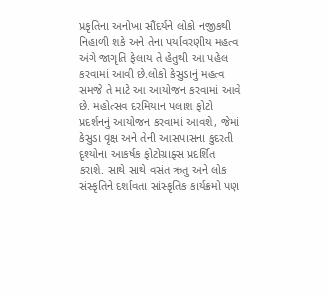પ્રકૃતિના અનોખા સૌંદર્યને લોકો નજીકથી નિહાળી શકે અને તેના પર્યાવરણીય મહત્વ અંગે જાગૃતિ ફેલાય તે હેતુથી આ પહેલ કરવામાં આવી છે.લોકો કેસુડાનું મહત્વ સમજે તે માટે આ આયોજન કરવામાં આવે છે. મહોત્સવ દરમિયાન પલાશ ફોટો પ્રદર્શનનું આયોજન કરવામાં આવશે, જેમાં કેસુડા વૃક્ષ અને તેની આસપાસના કુદરતી દૃશ્યોના આકર્ષક ફોટોગ્રાફ્સ પ્રદર્શિત કરાશે. સાથે સાથે વસંત ઋતુ અને લોક સંસ્કૃતિને દર્શાવતા સાંસ્કૃતિક કાર્યક્રમો પણ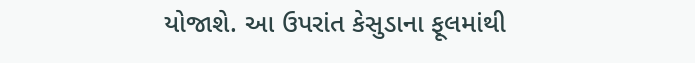યોજાશે. આ ઉપરાંત કેસુડાના ફૂલમાંથી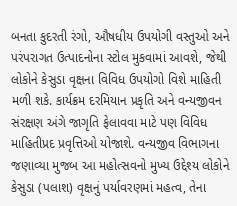બનતા કુદરતી રંગો, ઔષધીય ઉપયોગી વસ્તુઓ અને પરંપરાગત ઉત્પાદનોના સ્ટોલ મુકવામાં આવશે, જેથી લોકોને કેસુડા વૃક્ષના વિવિધ ઉપયોગો વિશે માહિતી મળી શકે. કાર્યક્રમ દરમિયાન પ્રકૃતિ અને વન્યજીવન સંરક્ષણ અંગે જાગૃતિ ફેલાવવા માટે પણ વિવિધ માહિતીપ્રદ પ્રવૃત્તિઓ યોજાશે. વન્યજીવ વિભાગના જણાવ્યા મુજબ આ મહોત્સવનો મુખ્ય ઉદ્દેશ્ય લોકોને કેસુડા (પલાશ) વૃક્ષનું પર્યાવરણમાં મહત્વ, તેના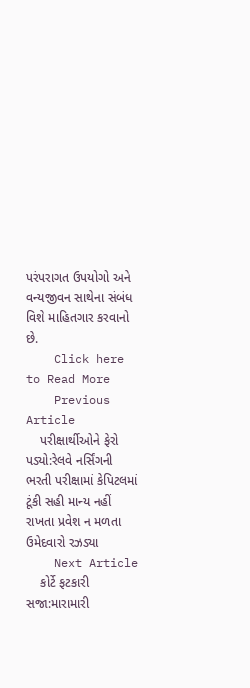પરંપરાગત ઉપયોગો અને વન્યજીવન સાથેના સંબંધ વિશે માહિતગાર કરવાનો છે.
    Click here to Read More
    Previous Article
    પરીક્ષાર્થીઓને ફેરો પડ્યો:રેલવે નર્સિંગની ભરતી પરીક્ષામાં કેપિટલમાં ટૂંકી સહી માન્ય નહીં રાખતા પ્રવેશ ન મળતા ઉમેદવારો રઝડ્યા
    Next Article
    કોર્ટે ફટકારી સજા:મારામારી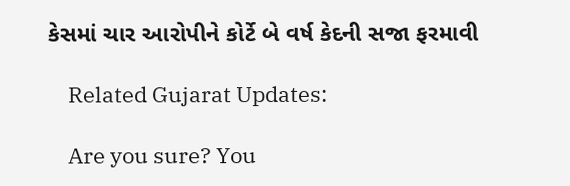કેસમાં ચાર આરોપીને કોર્ટે બે વર્ષ કેદની સજા ફરમાવી

    Related Gujarat Updates:

    Are you sure? You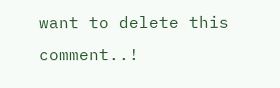want to delete this comment..!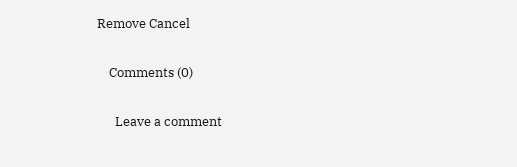Remove Cancel

    Comments (0)

      Leave a comment